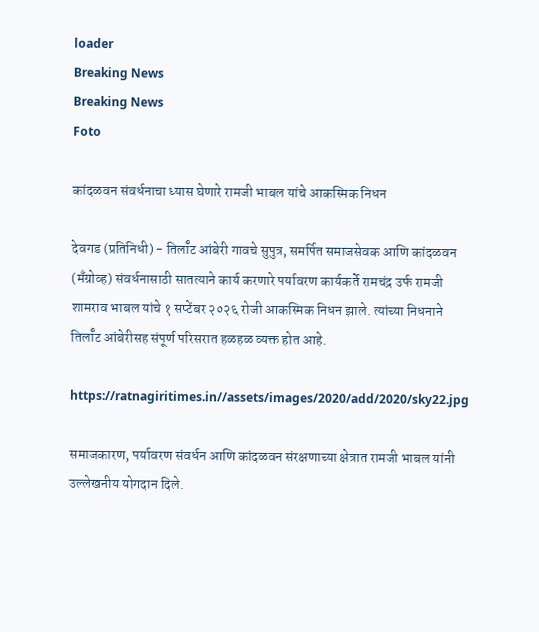loader
Breaking News
Breaking News
Foto

कांदळवन संवर्धनाचा ध्यास घेणारे रामजी भाबल यांचे आकस्मिक निधन

देवगड (प्रतिनिधी) - तिर्लॉट आंबेरी गावचे सुपुत्र, समर्पित समाजसेवक आणि कांदळवन (मँग्रोव्ह) संवर्धनासाठी सातत्याने कार्य करणारे पर्यावरण कार्यकर्ते रामचंद्र उर्फ रामजी शामराव भाबल यांचे १ सप्टेंबर २०२६ रोजी आकस्मिक निधन झाले. त्यांच्या निधनाने तिर्लॉट आंबेरीसह संपूर्ण परिसरात हळहळ व्यक्त होत आहे.

https://ratnagiritimes.in//assets/images/2020/add/2020/sky22.jpg

समाजकारण, पर्यावरण संवर्धन आणि कांदळवन संरक्षणाच्या क्षेत्रात रामजी भाबल यांनी उल्लेखनीय योगदान दिले.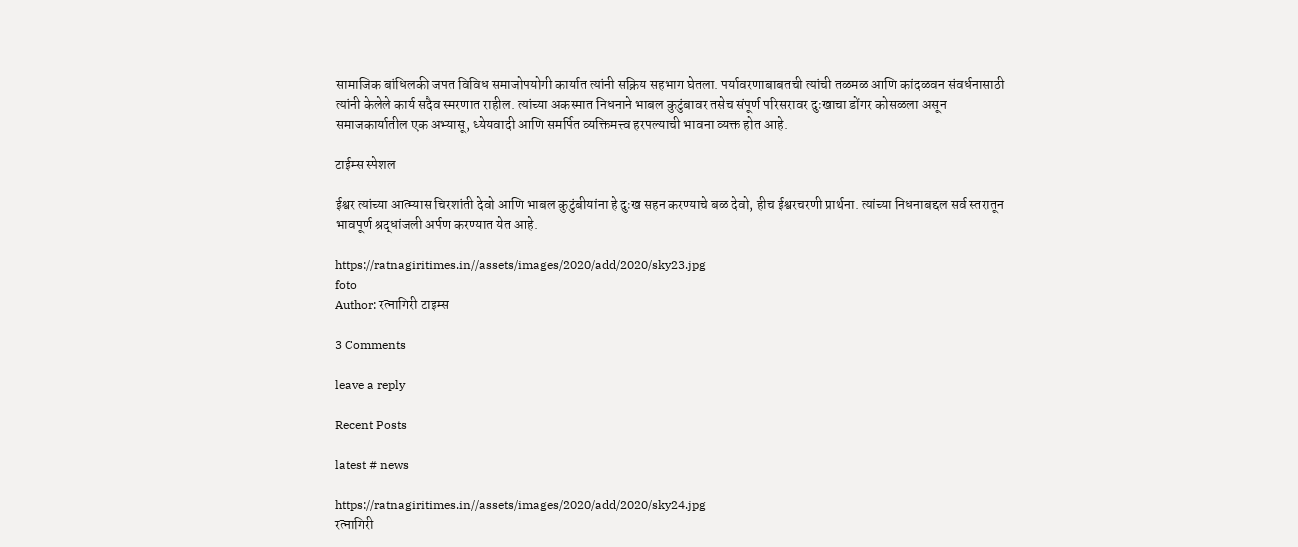सामाजिक बांधिलकी जपत विविध समाजोपयोगी कार्यात त्यांनी सक्रिय सहभाग घेतला. पर्यावरणाबाबतची त्यांची तळमळ आणि कांदळवन संवर्धनासाठी त्यांनी केलेले कार्य सदैव स्मरणात राहील. त्यांच्या अकस्मात निधनाने भाबल कुटुंबावर तसेच संपूर्ण परिसरावर दुःखाचा डोंगर कोसळला असून समाजकार्यातील एक अभ्यासू, ध्येयवादी आणि समर्पित व्यक्तिमत्त्व हरपल्याची भावना व्यक्त होत आहे.

टाईम्स स्पेशल

ईश्वर त्यांच्या आत्म्यास चिरशांती देवो आणि भाबल कुटुंबीयांना हे दुःख सहन करण्याचे बळ देवो, हीच ईश्वरचरणी प्रार्थना. त्यांच्या निधनाबद्दल सर्व स्तरातून भावपूर्ण श्रद्धांजली अर्पण करण्यात येत आहे.

https://ratnagiritimes.in//assets/images/2020/add/2020/sky23.jpg
foto
Author: रत्नागिरी टाइम्स

3 Comments

leave a reply

Recent Posts

latest # news

https://ratnagiritimes.in//assets/images/2020/add/2020/sky24.jpg
रत्नागिरी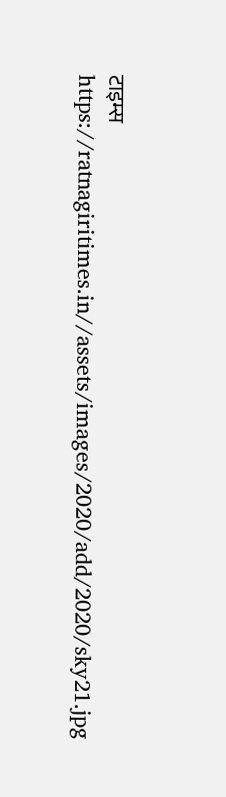टाइम्स
https://ratnagiritimes.in//assets/images/2020/add/2020/sky21.jpg